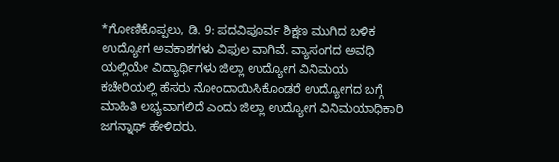*ಗೋಣಿಕೊಪ್ಪಲು, ಡಿ. 9: ಪದವಿಪೂರ್ವ ಶಿಕ್ಷಣ ಮುಗಿದ ಬಳಿಕ ಉದ್ಯೋಗ ಅವಕಾಶಗಳು ವಿಫುಲ ವಾಗಿವೆ. ವ್ಯಾಸಂಗದ ಅವಧಿ ಯಲ್ಲಿಯೇ ವಿದ್ಯಾರ್ಥಿಗಳು ಜಿಲ್ಲಾ ಉದ್ಯೋಗ ವಿನಿಮಯ ಕಚೇರಿಯಲ್ಲಿ ಹೆಸರು ನೋಂದಾಯಿಸಿಕೊಂಡರೆ ಉದ್ಯೋಗದ ಬಗ್ಗೆ ಮಾಹಿತಿ ಲಭ್ಯವಾಗಲಿದೆ ಎಂದು ಜಿಲ್ಲಾ ಉದ್ಯೋಗ ವಿನಿಮಯಾಧಿಕಾರಿ ಜಗನ್ನಾಥ್ ಹೇಳಿದರು.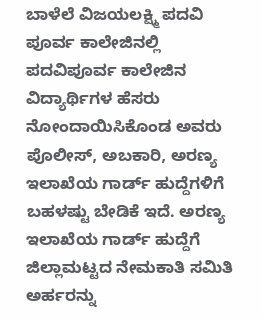ಬಾಳೆಲೆ ವಿಜಯಲಕ್ಷ್ಮಿ ಪದವಿ ಪೂರ್ವ ಕಾಲೇಜಿನಲ್ಲಿ ಪದವಿಪೂರ್ವ ಕಾಲೇಜಿನ ವಿದ್ಯಾರ್ಥಿಗಳ ಹೆಸರು ನೋಂದಾಯಿಸಿಕೊಂಡ ಅವರು ಪೊಲೀಸ್, ಅಬಕಾರಿ, ಅರಣ್ಯ ಇಲಾಖೆಯ ಗಾರ್ಡ್ ಹುದ್ದೆಗಳಿಗೆ ಬಹಳಷ್ಟು ಬೇಡಿಕೆ ಇದೆ. ಅರಣ್ಯ ಇಲಾಖೆಯ ಗಾರ್ಡ್ ಹುದ್ದೆಗೆ ಜಿಲ್ಲಾಮಟ್ಟದ ನೇಮಕಾತಿ ಸಮಿತಿ ಅರ್ಹರನ್ನು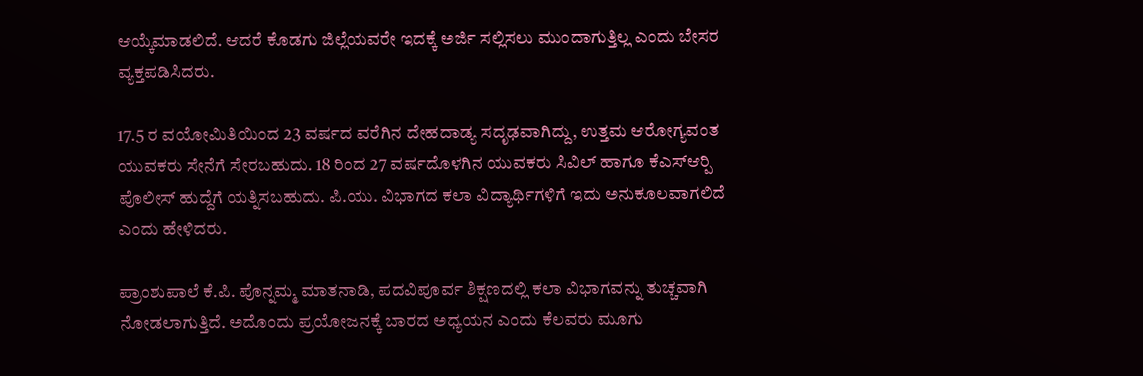ಆಯ್ಕೆಮಾಡಲಿದೆ. ಆದರೆ ಕೊಡಗು ಜಿಲ್ಲೆಯವರೇ ಇದಕ್ಕೆ ಅರ್ಜಿ ಸಲ್ಲಿಸಲು ಮುಂದಾಗುತ್ತಿಲ್ಲ ಎಂದು ಬೇಸರ ವ್ಯಕ್ತಪಡಿಸಿದರು.

17.5 ರ ವಯೋಮಿತಿಯಿಂದ 23 ವರ್ಷದ ವರೆಗಿನ ದೇಹದಾಡ್ಯ ಸದೃಢವಾಗಿದ್ದು, ಉತ್ತಮ ಆರೋಗ್ಯವಂತ ಯುವಕರು ಸೇನೆಗೆ ಸೇರಬಹುದು. 18 ರಿಂದ 27 ವರ್ಷದೊಳಗಿನ ಯುವಕರು ಸಿವಿಲ್ ಹಾಗೂ ಕೆಎಸ್‍ಆರ್‍ಪಿ ಪೊಲೀಸ್ ಹುದ್ದೆಗೆ ಯತ್ನಿಸಬಹುದು. ಪಿ.ಯು. ವಿಭಾಗದ ಕಲಾ ವಿದ್ಯಾರ್ಥಿಗಳಿಗೆ ಇದು ಅನುಕೂಲವಾಗಲಿದೆ ಎಂದು ಹೇಳಿದರು.

ಪ್ರಾಂಶುಪಾಲೆ ಕೆ.ಪಿ. ಪೊನ್ನಮ್ಮ ಮಾತನಾಡಿ, ಪದವಿಪೂರ್ವ ಶಿಕ್ಷಣದಲ್ಲಿ ಕಲಾ ವಿಭಾಗವನ್ನು ತುಚ್ಚವಾಗಿ ನೋಡಲಾಗುತ್ತಿದೆ. ಅದೊಂದು ಪ್ರಯೋಜನಕ್ಕೆ ಬಾರದ ಅಧ್ಯಯನ ಎಂದು ಕೆಲವರು ಮೂಗು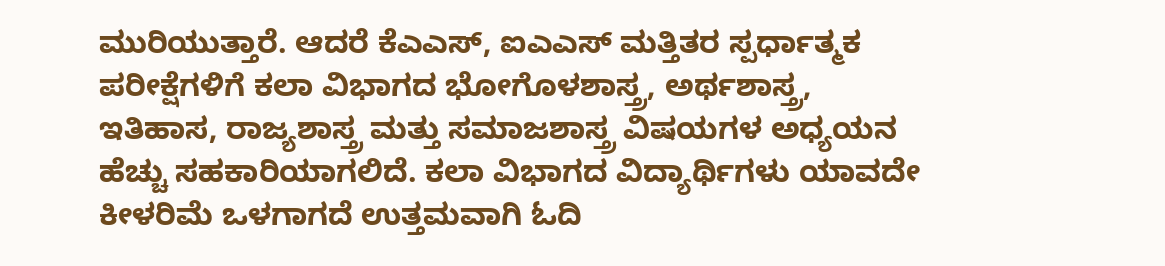ಮುರಿಯುತ್ತಾರೆ. ಆದರೆ ಕೆಎಎಸ್, ಐಎಎಸ್ ಮತ್ತಿತರ ಸ್ಪರ್ಧಾತ್ಮಕ ಪರೀಕ್ಷೆಗಳಿಗೆ ಕಲಾ ವಿಭಾಗದ ಭೋಗೊಳಶಾಸ್ತ್ರ, ಅರ್ಥಶಾಸ್ತ್ರ, ಇತಿಹಾಸ, ರಾಜ್ಯಶಾಸ್ತ್ರ ಮತ್ತು ಸಮಾಜಶಾಸ್ತ್ರ ವಿಷಯಗಳ ಅಧ್ಯಯನ ಹೆಚ್ಚು ಸಹಕಾರಿಯಾಗಲಿದೆ. ಕಲಾ ವಿಭಾಗದ ವಿದ್ಯಾರ್ಥಿಗಳು ಯಾವದೇ ಕೀಳರಿಮೆ ಒಳಗಾಗದೆ ಉತ್ತಮವಾಗಿ ಓದಿ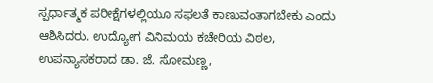ಸ್ಪರ್ಧಾತ್ಮಕ ಪರೀಕ್ಷೆಗಳಲ್ಲಿಯೂ ಸಫಲತೆ ಕಾಣುವಂತಾಗಬೇಕು ಎಂದು ಆಶಿಸಿದರು. ಉದ್ಯೋಗ ವಿನಿಮಯ ಕಚೇರಿಯ ವಿಠಲ, ಉಪನ್ಯಾಸಕರಾದ ಡಾ. ಜೆ. ಸೋಮಣ್ಣ,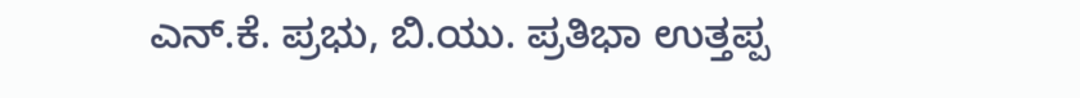ಎನ್.ಕೆ. ಪ್ರಭು, ಬಿ.ಯು. ಪ್ರತಿಭಾ ಉತ್ತಪ್ಪ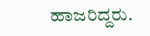ಹಾಜರಿದ್ದರು.